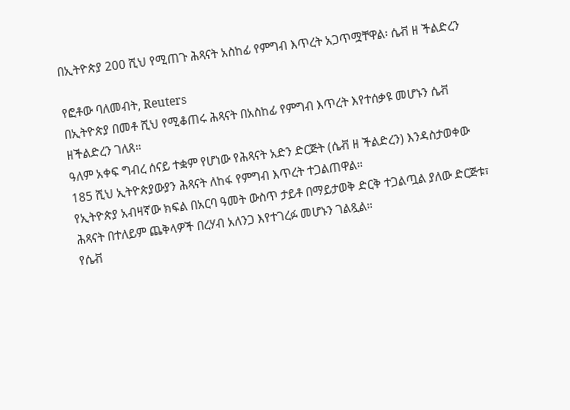በኢትዮጵያ 200 ሺህ የሚጠጉ ሕጻናት አስከፊ የምግብ እጥረት አጋጥሟቸዋል፡ ሴቭ ዘ ችልድረን

የፎቶው ባለመብት, Reuters
በኢትዮጵያ በመቶ ሺህ የሚቆጠሩ ሕጻናት በአስከፊ የምግብ እጥረት እየተሰቃዩ መሆኑን ሴቭ ዘችልድረን ገለጸ።
ዓለም አቀፍ ግብረ ሰናይ ተቋም የሆነው የሕጻናት አድን ድርጅት (ሴቭ ዘ ችልድረን) እንዳስታወቀው 185 ሺህ ኢትዮጵያውያን ሕጻናት ለከፋ የምግብ እጥረት ተጋልጠዋል።
የኢትዮጵያ አብዛኛው ክፍል በአርባ ዓመት ውስጥ ታይቶ በማይታወቅ ድርቅ ተጋልጧል ያለው ድርጅቱ፣ ሕጻናት በተለይም ጨቅላዎች በረሃብ አለንጋ እየተገረፉ መሆኑን ገልጿል።
የሴቭ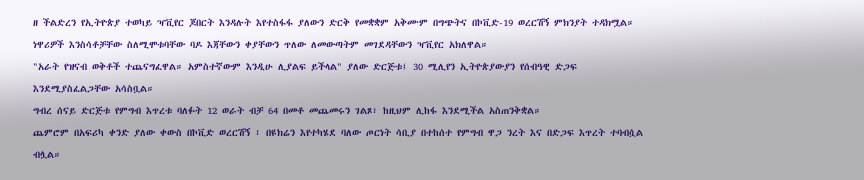ዘ ችልድረን የኢትዮጵያ ተወካይ ዣቪየር ጆበርት እንዳሉት እየተስፋፋ ያለውን ድርቅ የመቋቋም አቅሙም በግጭትና በኮቪድ-19 ወረርሽኝ ምክንያት ተዳክሟል።
ነዋሪዎች እንስሳቶቻቸው ስለሚሞቱባቸው ባዶ እጃቸውን ቀያቸውን ጥለው ለመውጣትም መገደዳቸውን ዣቪየር አክለዋል።
"አራት የዝናብ ወቅቶች ተጨናግፈዋል። አምስተኛውም እንዲሁ ሊያልፍ ይችላል" ያለው ድርጅቱ፤ 30 ሚሊየን ኢትዮጵያውያን የሰብዓዊ ድጋፍ እንደሚያስፈልጋቸው አሳስቧል።
ግብረ ሰናይ ድርጅቱ የምግብ እጥረቱ ባለፉት 12 ወራት ብቻ 64 በመቶ መጨመሩን ገልጾ፣ ከዚህም ሊከፋ እንደሚችል አስጠንቅቋል።
ጨምሮም በአፍሪካ ቀንድ ያለው ቀውስ በኮቪድ ወረርሽኝ ፣ በዩክሬን እየተካሄደ ባለው ጦርነት ሳቢያ በተከሰተ የምግብ ዋጋ ንረት እና በድጋፍ እጥረት ተባብሷል ብሏል።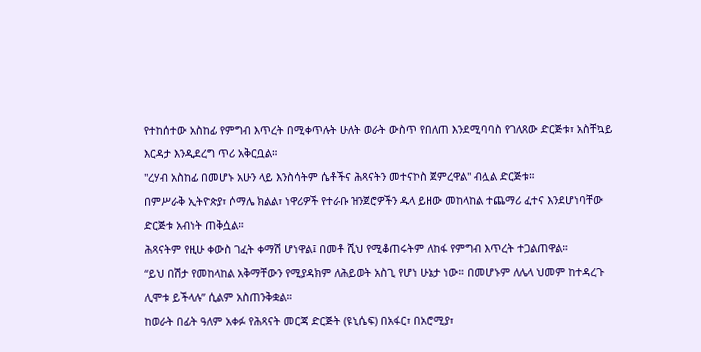የተከሰተው አስከፊ የምግብ እጥረት በሚቀጥሉት ሁለት ወራት ውስጥ የበለጠ እንደሚባባስ የገለጸው ድርጅቱ፣ አስቸኳይ እርዳታ እንዲደረግ ጥሪ አቅርቧል።
"ረሃብ አስከፊ በመሆኑ አሁን ላይ እንስሳትም ሴቶችና ሕጻናትን መተናኮስ ጀምረዋል" ብሏል ድርጅቱ።
በምሥራቅ ኢትዮጵያ፣ ሶማሌ ክልል፣ ነዋሪዎች የተራቡ ዝንጀሮዎችን ዱላ ይዘው መከላከል ተጨማሪ ፈተና እንደሆነባቸው ድርጅቱ አብነት ጠቅሷል።
ሕጻናትም የዚሁ ቀውስ ገፈት ቀማሽ ሆነዋል፤ በመቶ ሺህ የሚቆጠሩትም ለከፋ የምግብ እጥረት ተጋልጠዋል።
“ይህ በሽታ የመከላከል አቅማቸውን የሚያዳክም ለሕይወት አስጊ የሆነ ሁኔታ ነው። በመሆኑም ለሌላ ህመም ከተዳረጉ ሊሞቱ ይችላሉ” ሲልም አስጠንቅቋል።
ከወራት በፊት ዓለም አቀፉ የሕጻናት መርጃ ድርጅት (ዩኒሴፍ) በአፋር፣ በአሮሚያ፣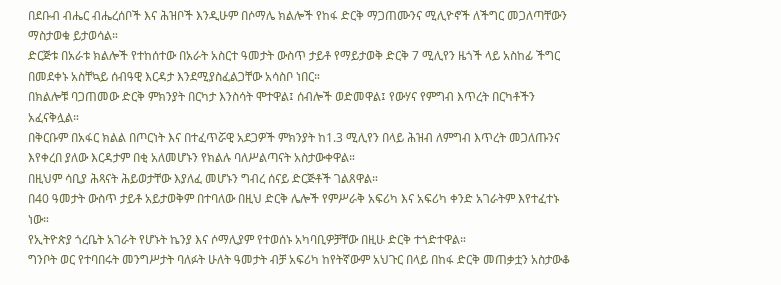በደቡብ ብሔር ብሔረሰቦች እና ሕዝቦች እንዲሁም በሶማሌ ክልሎች የከፋ ድርቅ ማጋጠሙንና ሚሊዮኖች ለችግር መጋለጣቸውን ማስታወቁ ይታወሳል።
ድርጅቱ በአራቱ ክልሎች የተከሰተው በአራት አስርተ ዓመታት ውስጥ ታይቶ የማይታወቅ ድርቅ 7 ሚሊየን ዜጎች ላይ አስከፊ ችግር በመደቀኑ አስቸኳይ ሰብዓዊ እርዳታ እንደሚያስፈልጋቸው አሳስቦ ነበር።
በክልሎቹ ባጋጠመው ድርቅ ምክንያት በርካታ እንስሳት ሞተዋል፤ ሰብሎች ወድመዋል፤ የውሃና የምግብ እጥረት በርካቶችን አፈናቅሏል።
በቅርቡም በአፋር ክልል በጦርነት እና በተፈጥሯዊ አደጋዎች ምክንያት ከ1.3 ሚሊየን በላይ ሕዝብ ለምግብ እጥረት መጋለጡንና እየቀረበ ያለው እርዳታም በቂ አለመሆኑን የክልሉ ባለሥልጣናት አስታውቀዋል።
በዚህም ሳቢያ ሕጻናት ሕይወታቸው እያለፈ መሆኑን ግብረ ሰናይ ድርጅቶች ገልጸዋል።
በ40 ዓመታት ውስጥ ታይቶ አይታወቅም በተባለው በዚህ ድርቅ ሌሎች የምሥራቅ አፍሪካ እና አፍሪካ ቀንድ አገራትም እየተፈተኑ ነው።
የኢትዮጵያ ጎረቤት አገራት የሆኑት ኬንያ እና ሶማሊያም የተወሰኑ አካባቢዎቻቸው በዚሁ ድርቅ ተጎድተዋል።
ግንቦት ወር የተባበሩት መንግሥታት ባለፉት ሁለት ዓመታት ብቻ አፍሪካ ከየትኛውም አህጉር በላይ በከፋ ድርቅ መጠቃቷን አስታውቆ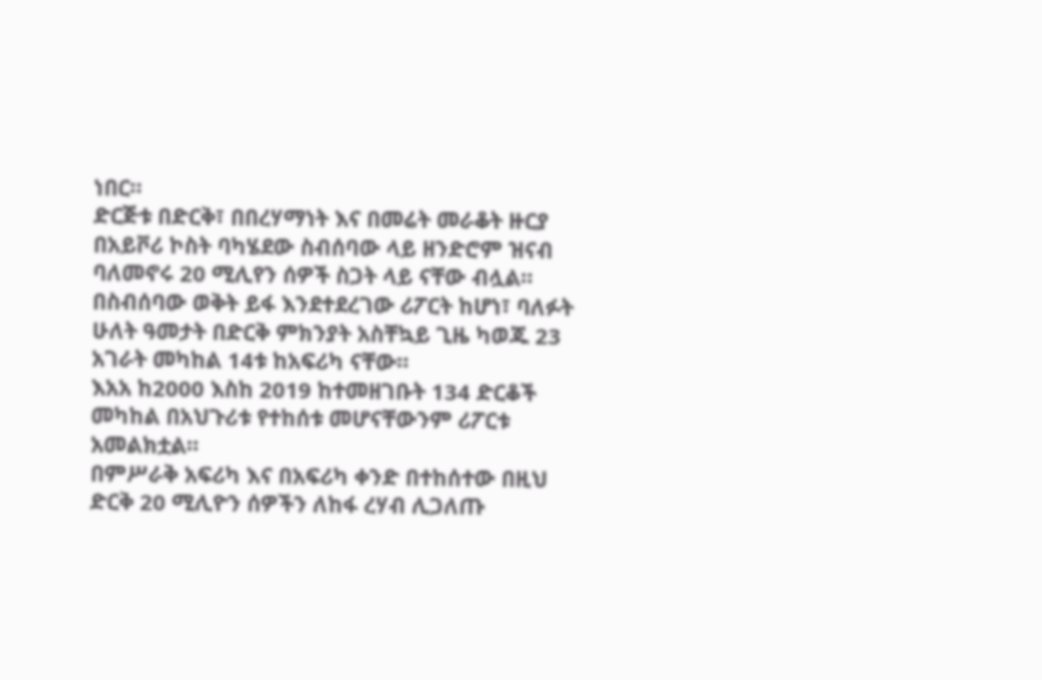ነበር።
ድርጅቱ በድርቅ፣ በበረሃማነት እና በመሬት መራቆት ዙርያ በአይቮሪ ኮስት ባካሄደው ስብሰባው ላይ ዘንድሮም ዝናብ ባለመኖሩ 20 ሚሊየን ሰዎች ስጋት ላይ ናቸው ብሏል።
በስብሰባው ወቅት ይፋ እንደተደረገው ሪፖርት ከሆነ፣ ባለፉት ሁለት ዓመታት በድርቅ ምክንያት አስቸኳይ ጊዜ ካወጁ 23 አገራት መካከል 14ቱ ከአፍሪካ ናቸው።
እአአ ከ2000 እስከ 2019 ከተመዘገቡት 134 ድርቆች መካከል በአህጉሪቱ የተከሰቱ መሆናቸውንም ሪፖርቱ አመልክቷል።
በምሥራቅ አፍሪካ እና በአፍሪካ ቀንድ በተከሰተው በዚህ ድርቅ 20 ሚሊዮን ሰዎችን ለከፋ ረሃብ ሊጋለጡ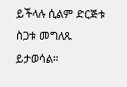ይችላሉ ሲልም ድርጅቱ ስጋቱ መግለጹ ይታወሳል።